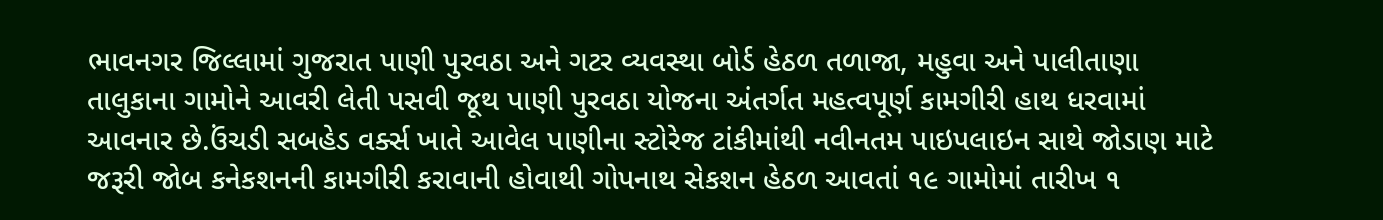ભાવનગર જિલ્લામાં ગુજરાત પાણી પુરવઠા અને ગટર વ્યવસ્થા બોર્ડ હેઠળ તળાજા, મહુવા અને પાલીતાણા
તાલુકાના ગામોને આવરી લેતી પસવી જૂથ પાણી પુરવઠા યોજના અંતર્ગત મહત્વપૂર્ણ કામગીરી હાથ ધરવામાં
આવનાર છે.ઉંચડી સબહેડ વર્ક્સ ખાતે આવેલ પાણીના સ્ટોરેજ ટાંકીમાંથી નવીનતમ પાઇપલાઇન સાથે જોડાણ માટે
જરૂરી જોબ કનેકશનની કામગીરી કરાવાની હોવાથી ગોપનાથ સેકશન હેઠળ આવતાં ૧૯ ગામોમાં તારીખ ૧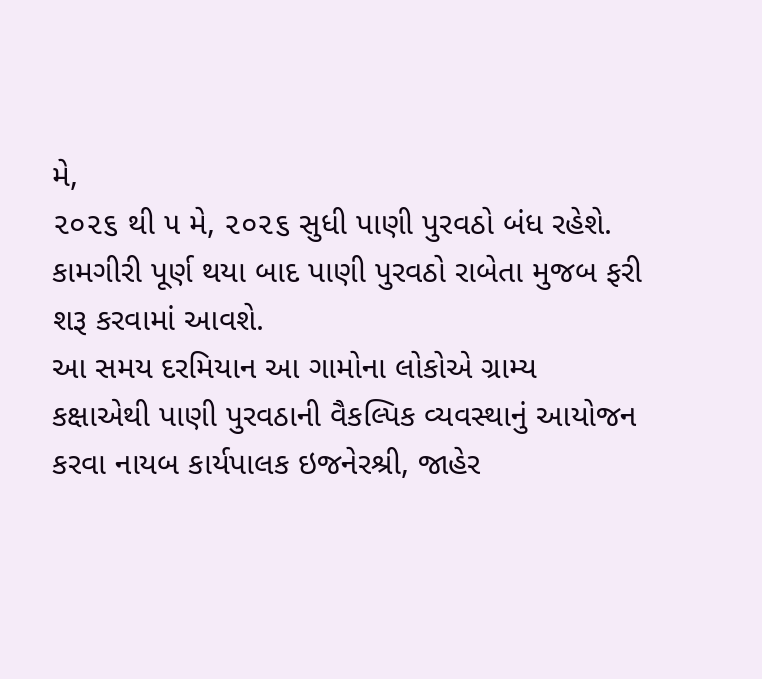મે,
૨૦૨૬ થી ૫ મે, ૨૦૨૬ સુધી પાણી પુરવઠો બંધ રહેશે. કામગીરી પૂર્ણ થયા બાદ પાણી પુરવઠો રાબેતા મુજબ ફરી
શરૂ કરવામાં આવશે.
આ સમય દરમિયાન આ ગામોના લોકોએ ગ્રામ્ય કક્ષાએથી પાણી પુરવઠાની વૈકલ્પિક વ્યવસ્થાનું આયોજન
કરવા નાયબ કાર્યપાલક ઇજનેરશ્રી, જાહેર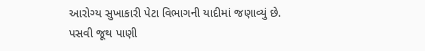આરોગ્ય સુખાકારી પેટા વિભાગની યાદીમાં જણાવ્યું છે.
પસવી જૂથ પાણી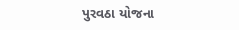પુરવઠા યોજના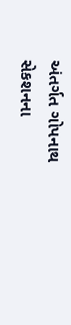અંતર્ગત ગોપનાથ સેકશનના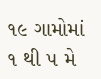૧૯ ગામોમાં ૧ થી ૫ મે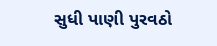સુધી પાણી પુરવઠો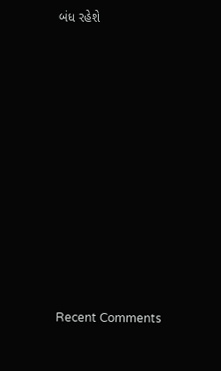બંધ રહેશે















Recent Comments